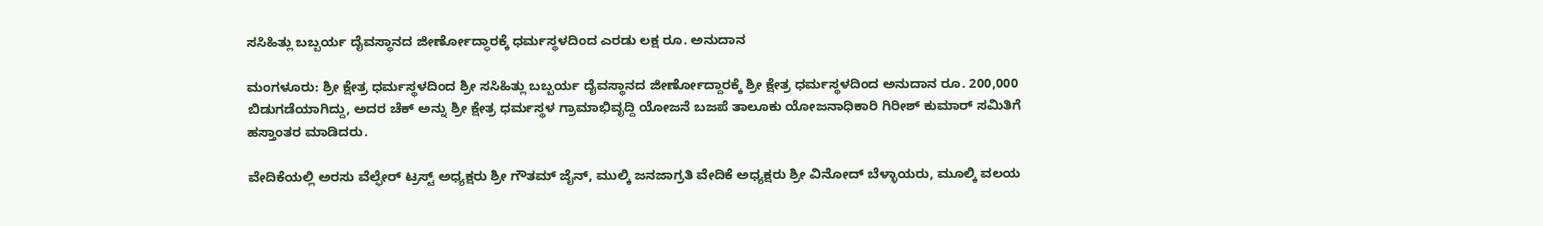ಸಸಿಹಿತ್ಲು ಬಬ್ಬರ್ಯ ದೈವಸ್ಥಾನದ ಜೀರ್ಣೋದ್ಧಾರಕ್ಕೆ ಧರ್ಮಸ್ಥಳದಿಂದ ಎರಡು ಲಕ್ಷ ರೂ. ಅನುದಾನ

ಮಂಗಳೂರು: ಶ್ರೀ ಕ್ಷೇತ್ರ ಧರ್ಮಸ್ಥಳದಿಂದ ಶ್ರೀ ಸಸಿಹಿತ್ಲು ಬಬ್ಬರ್ಯ ದೈವಸ್ಥಾನದ ಜೀರ್ಣೋದ್ದಾರಕ್ಕೆ ಶ್ರೀ ಕ್ಷೇತ್ರ ಧರ್ಮಸ್ಥಳದಿಂದ ಅನುದಾನ ರೂ. 200,000 ಬಿಡುಗಡೆಯಾಗಿದ್ದು, ಅದರ ಚೆಕ್ ಅನ್ನು ಶ್ರೀ ಕ್ಷೇತ್ರ ಧರ್ಮಸ್ಥಳ ಗ್ರಾಮಾಭಿವೃದ್ದಿ ಯೋಜನೆ ಬಜಪೆ ತಾಲೂಕು ಯೋಜನಾಧಿಕಾರಿ ಗಿರೀಶ್ ಕುಮಾರ್ ಸಮಿತಿಗೆ ಹಸ್ತಾಂತರ ಮಾಡಿದರು.

ವೇದಿಕೆಯಲ್ಲಿ ಅರಸು ವೆಲ್ಫೇರ್ ಟ್ರಸ್ಟ್ ಅಧ್ಯಕ್ಷರು ಶ್ರೀ ಗೌತಮ್ ಜೈನ್, ಮುಲ್ಕಿ ಜನಜಾಗ್ರತಿ ವೇದಿಕೆ ಅಧ್ಯಕ್ಷರು ಶ್ರೀ ವಿನೋದ್ ಬೆಳ್ಳಾಯರು, ಮೂಲ್ಕಿ ವಲಯ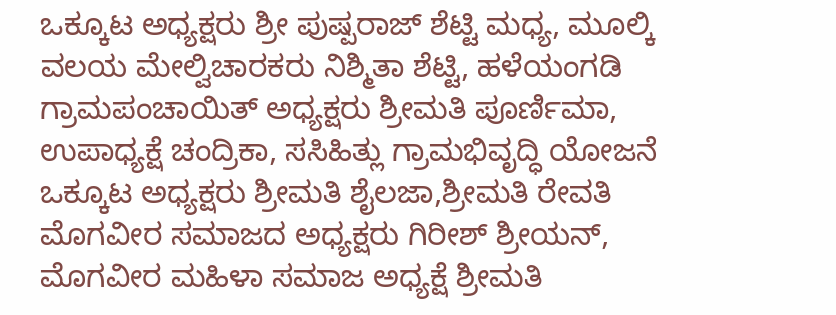ಒಕ್ಕೂಟ ಅಧ್ಯಕ್ಷರು ಶ್ರೀ ಪುಷ್ಪರಾಜ್ ಶೆಟ್ಟಿ ಮಧ್ಯ, ಮೂಲ್ಕಿ ವಲಯ ಮೇಲ್ವಿಚಾರಕರು ನಿಶ್ಮಿತಾ ಶೆಟ್ಟಿ, ಹಳೆಯಂಗಡಿ ಗ್ರಾಮಪಂಚಾಯಿತ್ ಅಧ್ಯಕ್ಷರು ಶ್ರೀಮತಿ ಪೂರ್ಣಿಮಾ, ಉಪಾಧ್ಯಕ್ಷೆ ಚಂದ್ರಿಕಾ, ಸಸಿಹಿತ್ಲು ಗ್ರಾಮಭಿವೃದ್ಧಿ ಯೋಜನೆ ಒಕ್ಕೂಟ ಅಧ್ಯಕ್ಷರು ಶ್ರೀಮತಿ ಶೈಲಜಾ,ಶ್ರೀಮತಿ ರೇವತಿ ಮೊಗವೀರ ಸಮಾಜದ ಅಧ್ಯಕ್ಷರು ಗಿರೀಶ್ ಶ್ರೀಯನ್, ಮೊಗವೀರ ಮಹಿಳಾ ಸಮಾಜ ಅಧ್ಯಕ್ಷೆ ಶ್ರೀಮತಿ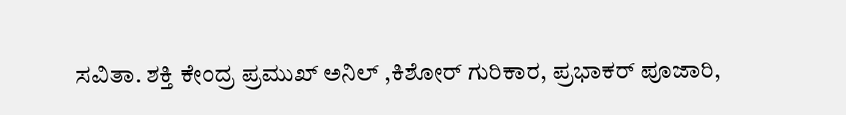ಸವಿತಾ. ಶಕ್ತಿ ಕೇಂದ್ರ ಪ್ರಮುಖ್ ಅನಿಲ್ ,ಕಿಶೋರ್ ಗುರಿಕಾರ, ಪ್ರಭಾಕರ್ ಪೂಜಾರಿ,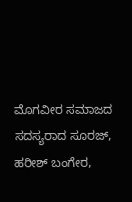ಮೊಗವೀರ ಸಮಾಜದ ಸದಸ್ಯರಾದ ಸೂರಜ್, ಹರೀಶ್ ಬಂಗೇರ,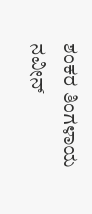ಶಂಕರ ತಿಂಗಳಾಯ ನವೀನ್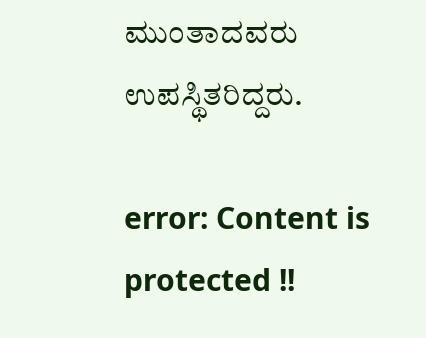ಮುಂತಾದವರು ಉಪಸ್ಥಿತರಿದ್ದರು.

error: Content is protected !!